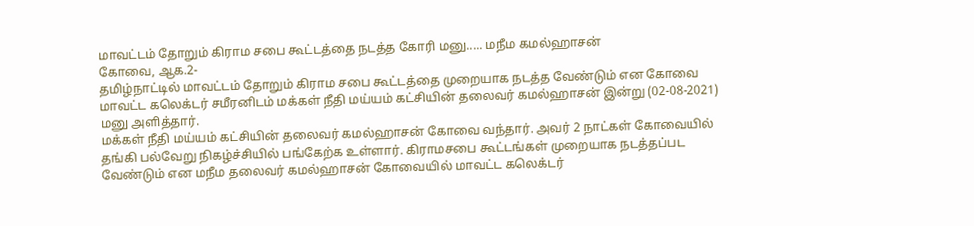மாவட்டம் தோறும் கிராம சபை கூட்டத்தை நடத்த கோரி மனு..... மநீம கமல்ஹாசன்
கோவை, ஆக.2-
தமிழ்நாட்டில் மாவட்டம் தோறும் கிராம சபை கூட்டத்தை முறையாக நடத்த வேண்டும் என கோவை மாவட்ட கலெக்டர் சமீரனிடம் மக்கள் நீதி மய்யம் கட்சியின் தலைவர் கமல்ஹாசன் இன்று (02-08-2021) மனு அளித்தார்.
மக்கள் நீதி மய்யம் கட்சியின் தலைவர் கமல்ஹாசன் கோவை வந்தார். அவர் 2 நாட்கள் கோவையில் தங்கி பல்வேறு நிகழ்ச்சியில் பங்கேற்க உள்ளார். கிராமசபை கூட்டங்கள் முறையாக நடத்தப்பட வேண்டும் என மநீம தலைவர் கமல்ஹாசன் கோவையில் மாவட்ட கலெக்டர்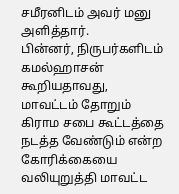சமீரனிடம் அவர் மனு அளித்தார்.
பின்னர், நிருபர்களிடம் கமல்ஹாசன் கூறியதாவது, மாவட்டம் தோறும் கிராம சபை கூட்டத்தை நடத்த வேண்டும் என்ற கோரிக்கையை வலியுறுத்தி மாவட்ட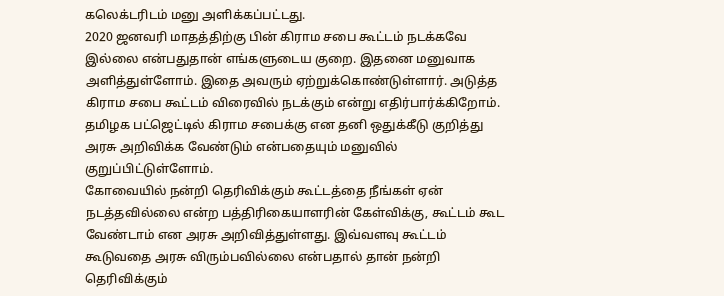கலெக்டரிடம் மனு அளிக்கப்பட்டது.
2020 ஜனவரி மாதத்திற்கு பின் கிராம சபை கூட்டம் நடக்கவே இல்லை என்பதுதான் எங்களுடைய குறை. இதனை மனுவாக அளித்துள்ளோம். இதை அவரும் ஏற்றுக்கொண்டுள்ளார். அடுத்த கிராம சபை கூட்டம் விரைவில் நடக்கும் என்று எதிர்பார்க்கிறோம். தமிழக பட்ஜெட்டில் கிராம சபைக்கு என தனி ஒதுக்கீடு குறித்து அரசு அறிவிக்க வேண்டும் என்பதையும் மனுவில் குறுப்பிட்டுள்ளோம்.
கோவையில் நன்றி தெரிவிக்கும் கூட்டத்தை நீங்கள் ஏன் நடத்தவில்லை என்ற பத்திரிகையாளரின் கேள்விக்கு, கூட்டம் கூட வேண்டாம் என அரசு அறிவித்துள்ளது. இவ்வளவு கூட்டம் கூடுவதை அரசு விரும்பவில்லை என்பதால் தான் நன்றி தெரிவிக்கும்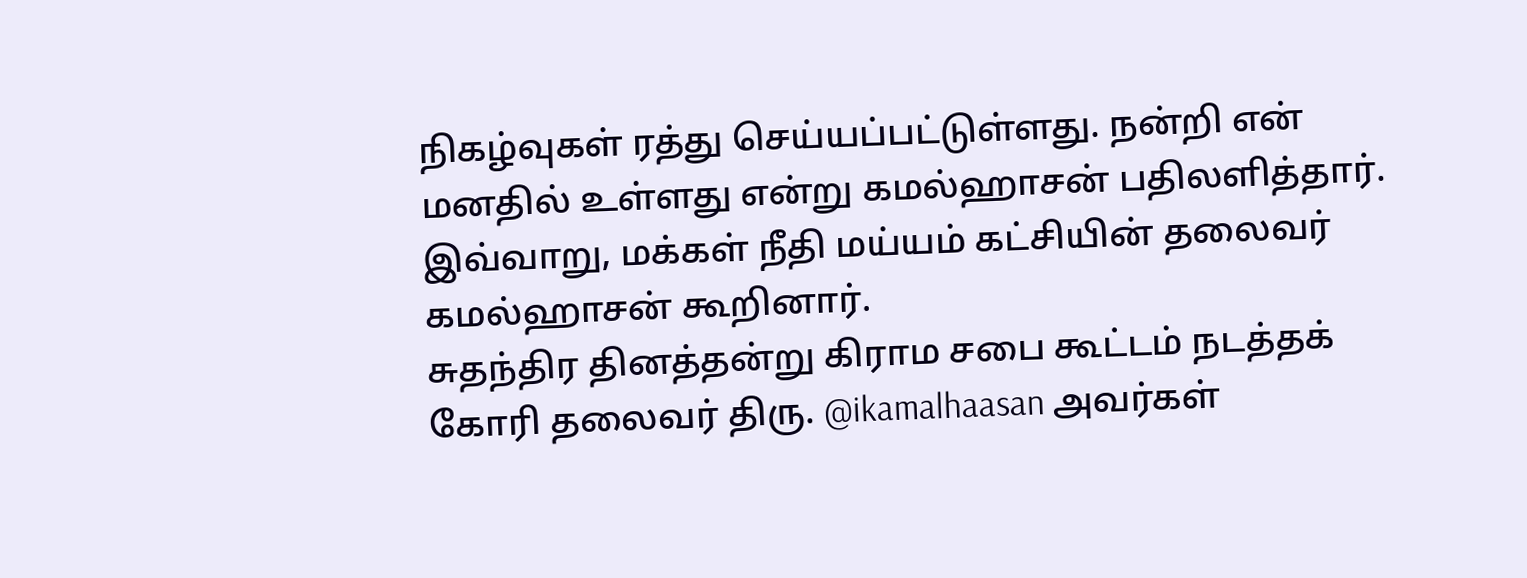நிகழ்வுகள் ரத்து செய்யப்பட்டுள்ளது. நன்றி என் மனதில் உள்ளது என்று கமல்ஹாசன் பதிலளித்தார்.
இவ்வாறு, மக்கள் நீதி மய்யம் கட்சியின் தலைவர் கமல்ஹாசன் கூறினார்.
சுதந்திர தினத்தன்று கிராம சபை கூட்டம் நடத்தக் கோரி தலைவர் திரு. @ikamalhaasan அவர்கள்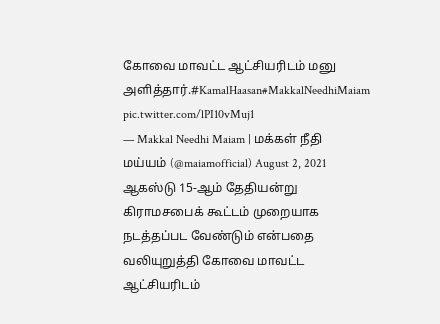கோவை மாவட்ட ஆட்சியரிடம் மனு அளித்தார்.#KamalHaasan#MakkalNeedhiMaiam pic.twitter.com/lPI10vMuj1
— Makkal Needhi Maiam | மக்கள் நீதி மய்யம் (@maiamofficial) August 2, 2021
ஆகஸ்டு 15-ஆம் தேதியன்று கிராமசபைக் கூட்டம் முறையாக நடத்தப்பட வேண்டும் என்பதை வலியுறுத்தி கோவை மாவட்ட ஆட்சியரிடம்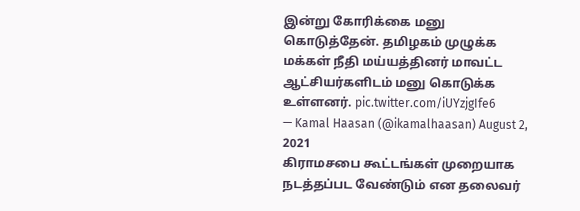இன்று கோரிக்கை மனு கொடுத்தேன். தமிழகம் முழுக்க மக்கள் நீதி மய்யத்தினர் மாவட்ட ஆட்சியர்களிடம் மனு கொடுக்க உள்ளனர். pic.twitter.com/iUYzjgIfe6
— Kamal Haasan (@ikamalhaasan) August 2, 2021
கிராமசபை கூட்டங்கள் முறையாக நடத்தப்பட வேண்டும் என தலைவர்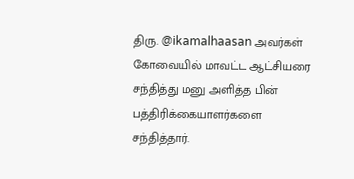திரு. @ikamalhaasan அவர்கள் கோவையில் மாவட்ட ஆட்சியரை சந்தித்து மனு அளித்த பின் பத்திரிக்கையாளர்களை சந்தித்தார்.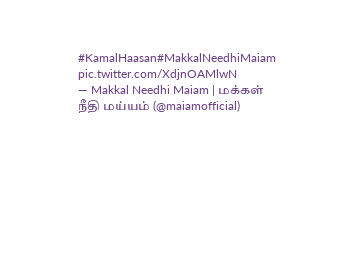#KamalHaasan#MakkalNeedhiMaiam pic.twitter.com/XdjnOAMlwN
— Makkal Needhi Maiam | மக்கள் நீதி மய்யம் (@maiamofficial)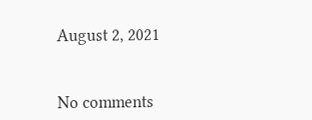August 2, 2021


No comments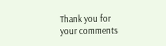Thank you for your comments